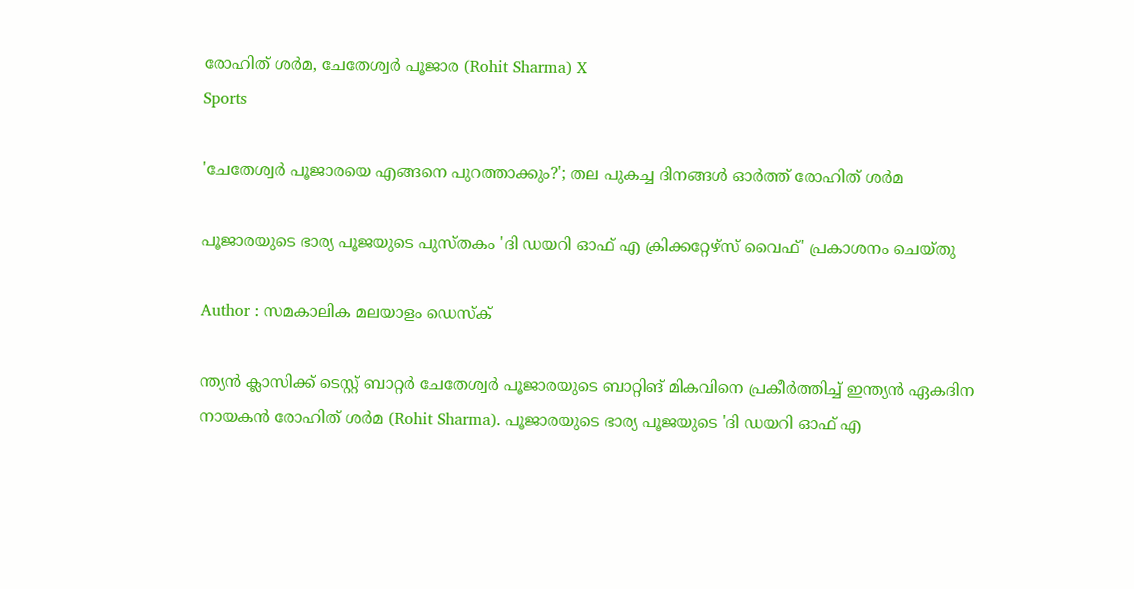രോഹിത് ശർമ, ചേതേശ്വർ പൂജാര (Rohit Sharma) X
Sports

'ചേതേശ്വര്‍ പൂജാരയെ എങ്ങനെ പുറത്താക്കും?'; തല പുകച്ച ദിനങ്ങള്‍ ഓര്‍ത്ത് രോഹിത് ശര്‍മ

പൂജാരയുടെ ഭാര്യ പൂജയുടെ പുസ്തകം 'ദി ഡയറി ഓഫ് എ ക്രിക്കറ്റേഴ്‌സ് വൈഫ്' പ്രകാശനം ചെയ്തു

Author : സമകാലിക മലയാളം ഡെസ്ക്

ന്ത്യന്‍ ക്ലാസിക്ക് ടെസ്റ്റ് ബാറ്റര്‍ ചേതേശ്വര്‍ പൂജാരയുടെ ബാറ്റിങ് മികവിനെ പ്രകീര്‍ത്തിച്ച് ഇന്ത്യന്‍ ഏകദിന നായകന്‍ രോഹിത് ശര്‍മ (Rohit Sharma). പൂജാരയുടെ ഭാര്യ പൂജയുടെ 'ദി ഡയറി ഓഫ് എ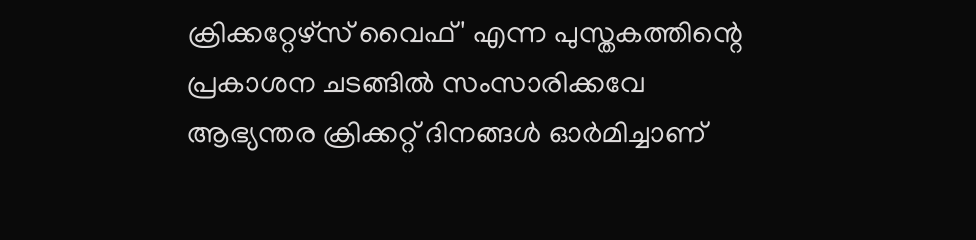ക്രിക്കറ്റേഴ്‌സ് വൈഫ്' എന്ന പുസ്തകത്തിന്റെ പ്രകാശന ചടങ്ങില്‍ സംസാരിക്കവേ ആഭ്യന്തര ക്രിക്കറ്റ് ദിനങ്ങള്‍ ഓര്‍മിച്ചാണ്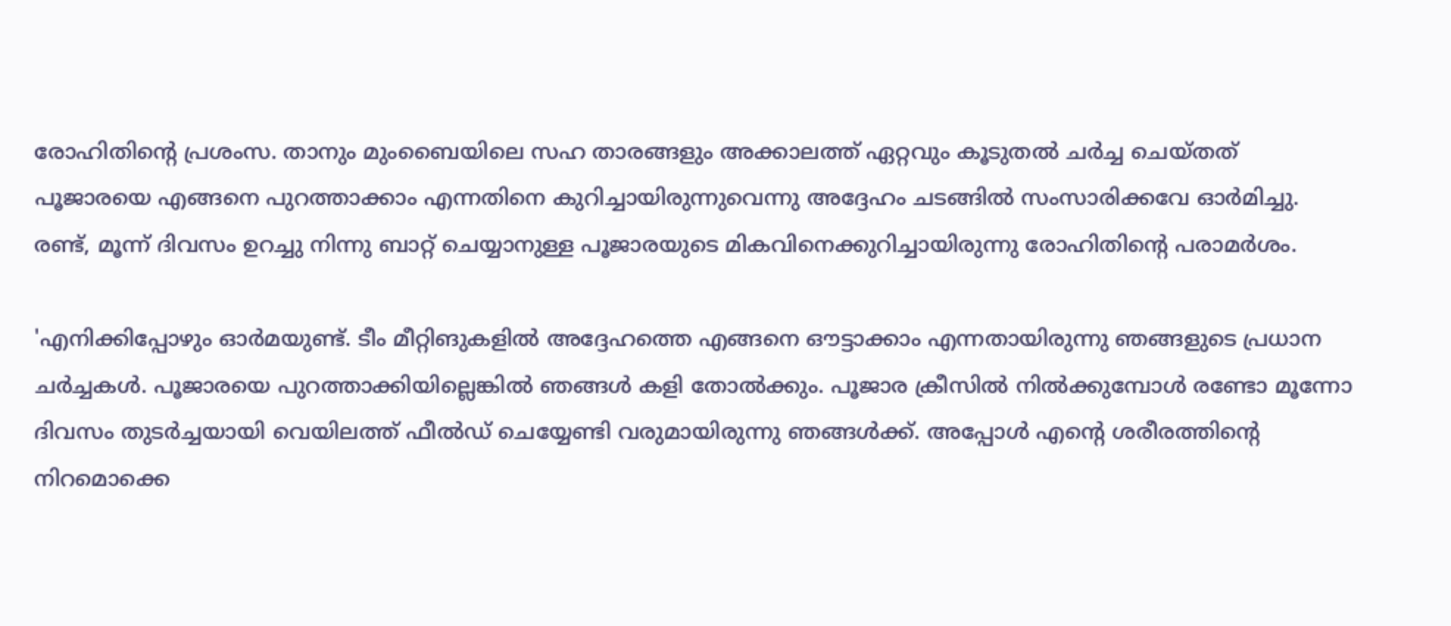രോഹിതിന്റെ പ്രശംസ. താനും മുംബൈയിലെ സഹ താരങ്ങളും അക്കാലത്ത് ഏറ്റവും കൂടുതല്‍ ചര്‍ച്ച ചെയ്തത് പൂജാരയെ എങ്ങനെ പുറത്താക്കാം എന്നതിനെ കുറിച്ചായിരുന്നുവെന്നു അദ്ദേഹം ചടങ്ങില്‍ സംസാരിക്കവേ ഓര്‍മിച്ചു. രണ്ട്, മൂന്ന് ദിവസം ഉറച്ചു നിന്നു ബാറ്റ് ചെയ്യാനുള്ള പൂജാരയുടെ മികവിനെക്കുറിച്ചായിരുന്നു രോഹിതിന്റെ പരാമര്‍ശം.

'എനിക്കിപ്പോഴും ഓര്‍മയുണ്ട്. ടീം മീറ്റിങുകളില്‍ അദ്ദേഹത്തെ എങ്ങനെ ഔട്ടാക്കാം എന്നതായിരുന്നു ഞങ്ങളുടെ പ്രധാന ചര്‍ച്ചകള്‍. പൂജാരയെ പുറത്താക്കിയില്ലെങ്കില്‍ ഞങ്ങള്‍ കളി തോൽക്കും. പൂജാര ക്രീസില്‍ നില്‍ക്കുമ്പോള്‍ രണ്ടോ മൂന്നോ ദിവസം തുടര്‍ച്ചയായി വെയിലത്ത് ഫീല്‍ഡ് ചെയ്യേണ്ടി വരുമായിരുന്നു ഞങ്ങള്‍ക്ക്. അപ്പോള്‍ എന്റെ ശരീരത്തിന്റെ നിറമൊക്കെ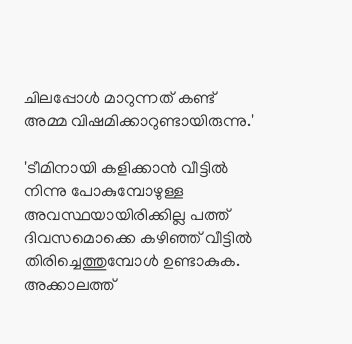ചിലപ്പോള്‍ മാറുന്നത് കണ്ട് അമ്മ വിഷമിക്കാറുണ്ടായിരുന്നു.'

'ടീമിനായി കളിക്കാന്‍ വീട്ടില്‍ നിന്നു പോകുമ്പോഴുള്ള അവസ്ഥയായിരിക്കില്ല പത്ത് ദിവസമൊക്കെ കഴിഞ്ഞ് വീട്ടില്‍ തിരിച്ചെത്തുമ്പോള്‍ ഉണ്ടാകുക. അക്കാലത്ത്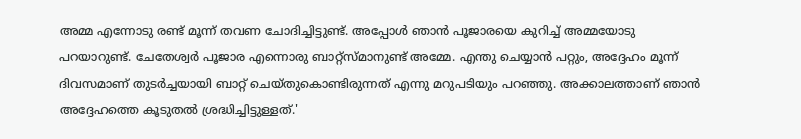അമ്മ എന്നോടു രണ്ട് മൂന്ന് തവണ ചോദിച്ചിട്ടുണ്ട്. അപ്പോള്‍ ഞാന്‍ പൂജാരയെ കുറിച്ച് അമ്മയോടു പറയാറുണ്ട്. ചേതേശ്വര്‍ പൂജാര എന്നൊരു ബാറ്റ്‌സ്മാനുണ്ട് അമ്മേ. എന്തു ചെയ്യാന്‍ പറ്റും, അദ്ദേഹം മൂന്ന് ദിവസമാണ് തുടര്‍ച്ചയായി ബാറ്റ് ചെയ്തുകൊണ്ടിരുന്നത് എന്നു മറുപടിയും പറഞ്ഞു. അക്കാലത്താണ് ഞാന്‍ അദ്ദേഹത്തെ കൂടുതല്‍ ശ്രദ്ധിച്ചിട്ടുള്ളത്.'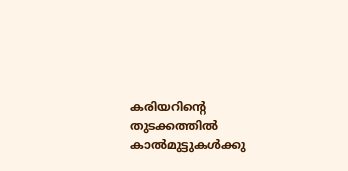കരിയറിന്റെ തുടക്കത്തില്‍ കാല്‍മുട്ടുകള്‍ക്കു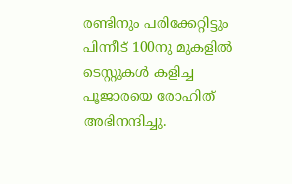രണ്ടിനും പരിക്കേറ്റിട്ടും പിന്നീട് 100നു മുകളില്‍ ടെസ്റ്റുകള്‍ കളിച്ച പൂജാരയെ രോഹിത് അഭിനന്ദിച്ചു.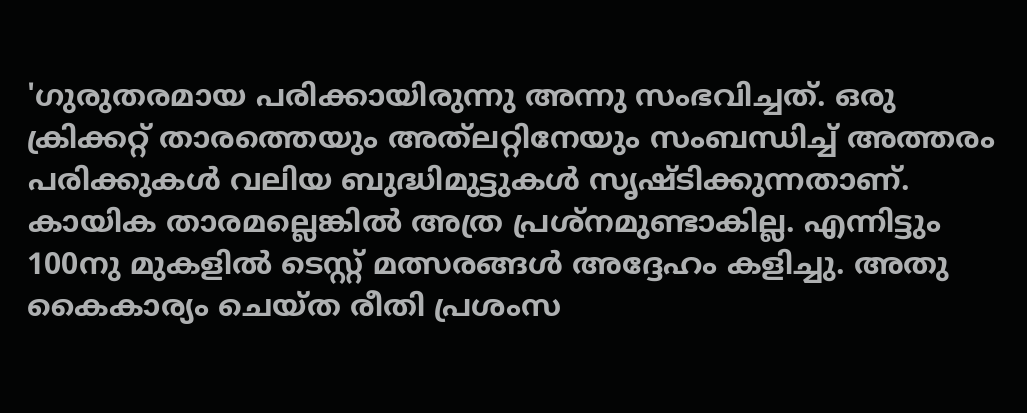'ഗുരുതരമായ പരിക്കായിരുന്നു അന്നു സംഭവിച്ചത്. ഒരു ക്രിക്കറ്റ് താരത്തെയും അത്‌ലറ്റിനേയും സംബന്ധിച്ച് അത്തരം പരിക്കുകള്‍ വലിയ ബുദ്ധിമുട്ടുകള്‍ സൃഷ്ടിക്കുന്നതാണ്. കായിക താരമല്ലെങ്കില്‍ അത്ര പ്രശ്‌നമുണ്ടാകില്ല. എന്നിട്ടും 100നു മുകളില്‍ ടെസ്റ്റ് മത്സരങ്ങള്‍ അദ്ദേഹം കളിച്ചു. അതു കൈകാര്യം ചെയ്ത രീതി പ്രശംസ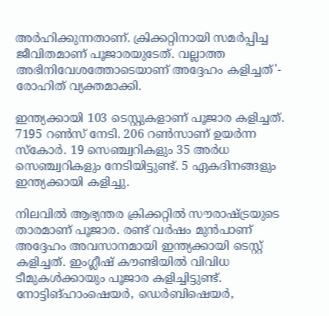അര്‍ഹിക്കുന്നതാണ്. ക്രിക്കറ്റിനായി സമര്‍പ്പിച്ച ജീവിതമാണ് പൂജാരയുടേത്. വല്ലാത്ത അഭിനിവേശത്തോടെയാണ് അദ്ദേഹം കളിച്ചത്'- രോഹിത് വ്യക്തമാക്കി.

ഇന്ത്യക്കായി 103 ടെസ്റ്റുകളാണ് പൂജാര കളിച്ചത്. 7195 റണ്‍സ് നേടി. 206 റണ്‍സാണ് ഉയര്‍ന്ന സ്‌കോര്‍. 19 സെഞ്ച്വറികളും 35 അര്‍ധ സെഞ്ച്വറികളും നേടിയിട്ടുണ്ട്. 5 ഏകദിനങ്ങളും ഇന്ത്യക്കായി കളിച്ചു.

നിലവില്‍ ആഭ്യന്തര ക്രിക്കറ്റില്‍ സൗരാഷ്ട്രയുടെ താരമാണ് പൂജാര. രണ്ട് വര്‍ഷം മുന്‍പാണ് അദ്ദേഹം അവസാനമായി ഇന്ത്യക്കായി ടെസ്റ്റ് കളിച്ചത്. ഇംഗ്ലീഷ് കൗണ്ടിയില്‍ വിവിധ ടീമുകള്‍ക്കായും പൂജാര കളിച്ചിട്ടുണ്ട്. നോട്ടിങ്ഹാംഷെയര്‍, ഡെര്‍ബിഷെയര്‍,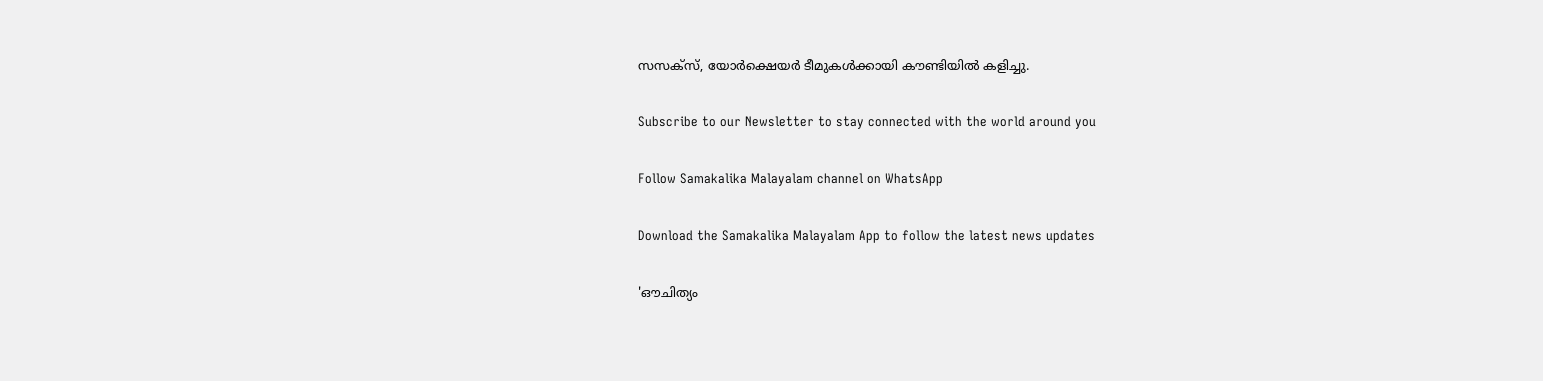സസക്‌സ്, യോര്‍ക്ഷെയര്‍ ടീമുകള്‍ക്കായി കൗണ്ടിയില്‍ കളിച്ചു.

Subscribe to our Newsletter to stay connected with the world around you

Follow Samakalika Malayalam channel on WhatsApp

Download the Samakalika Malayalam App to follow the latest news updates

'ഔചിത്യം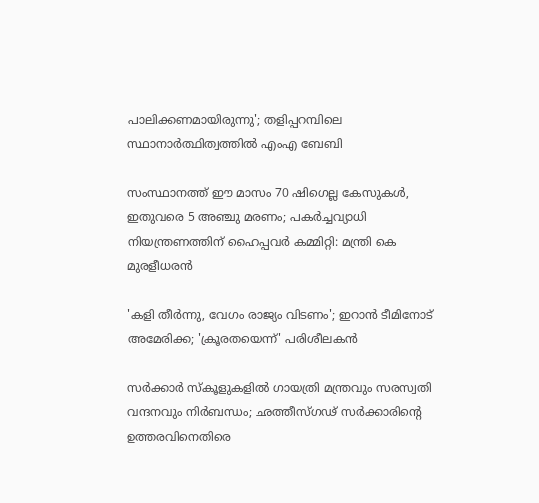പാലിക്കണമായിരുന്നു'; തളിപ്പറമ്പിലെ സ്ഥാനാര്‍ത്ഥിത്വത്തില്‍ എംഎ ബേബി

സംസ്ഥാനത്ത് ഈ മാസം 70 ഷിഗെല്ല കേസുകള്‍, ഇതുവരെ 5 അഞ്ചു മരണം; പകര്‍ച്ചവ്യാധി നിയന്ത്രണത്തിന് ഹൈപ്പവര്‍ കമ്മിറ്റി: മന്ത്രി കെ മുരളീധരന്‍

'കളി തീർന്നു, വേഗം രാജ്യം വിടണം'; ഇറാൻ ടീമിനോട് അമേരിക്ക; 'ക്രൂരതയെന്ന്' പരിശീലകൻ

സർക്കാർ സ്കൂളുകളിൽ ഗായത്രി മന്ത്രവും സരസ്വതി വന്ദനവും നിർബന്ധം; ഛത്തീസ്ഗഢ് സർക്കാരിന്റെ ഉത്തരവിനെതിരെ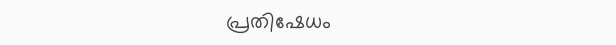പ്രതിഷേധം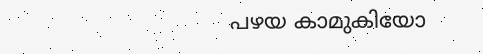പഴയ കാമുകിയോ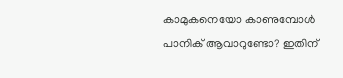കാമുകനെയോ കാണുമ്പോൾ പാനിക് ആവാറുണ്ടോ? ഇതിന്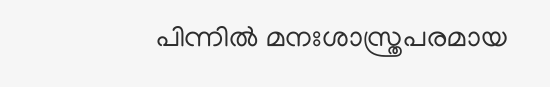പിന്നിൽ മനഃശാസ്ത്രപരമായ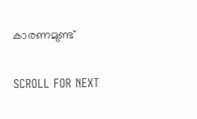കാരണമുണ്ട്

SCROLL FOR NEXT